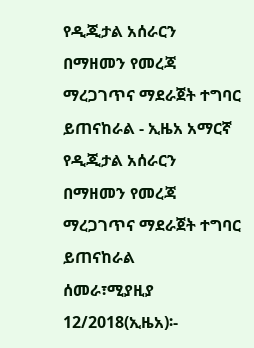የዲጂታል አሰራርን በማዘመን የመረጃ ማረጋገጥና ማደራጀት ተግባር ይጠናከራል - ኢዜአ አማርኛ
የዲጂታል አሰራርን በማዘመን የመረጃ ማረጋገጥና ማደራጀት ተግባር ይጠናከራል
ሰመራ፣ሚያዚያ 12/2018(ኢዜአ)፡-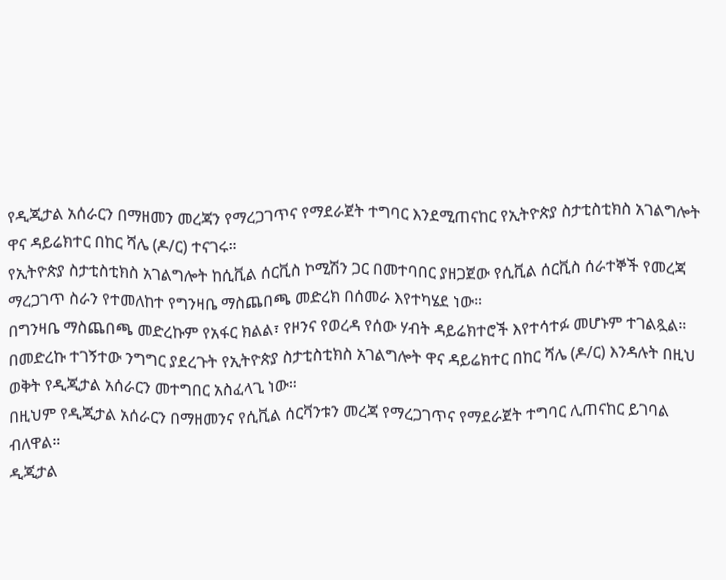የዲጂታል አሰራርን በማዘመን መረጃን የማረጋገጥና የማደራጀት ተግባር እንደሚጠናከር የኢትዮጵያ ስታቲስቲክስ አገልግሎት ዋና ዳይሬክተር በከር ሻሌ (ዶ/ር) ተናገሩ።
የኢትዮጵያ ስታቲስቲክስ አገልግሎት ከሲቪል ሰርቪስ ኮሚሽን ጋር በመተባበር ያዘጋጀው የሲቪል ሰርቪስ ሰራተኞች የመረጃ ማረጋገጥ ስራን የተመለከተ የግንዛቤ ማስጨበጫ መድረክ በሰመራ እየተካሄደ ነው።
በግንዛቤ ማስጨበጫ መድረኩም የአፋር ክልል፣ የዞንና የወረዳ የሰው ሃብት ዳይሬክተሮች እየተሳተፉ መሆኑም ተገልጿል።
በመድረኩ ተገኝተው ንግግር ያደረጉት የኢትዮጵያ ስታቲስቲክስ አገልግሎት ዋና ዳይሬክተር በከር ሻሌ (ዶ/ር) እንዳሉት በዚህ ወቅት የዲጂታል አሰራርን መተግበር አስፈላጊ ነው።
በዚህም የዲጂታል አሰራርን በማዘመንና የሲቪል ሰርቫንቱን መረጃ የማረጋገጥና የማደራጀት ተግባር ሊጠናከር ይገባል ብለዋል።
ዲጂታል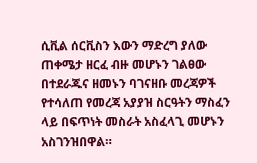ሲቪል ሰርቪስን እውን ማድረግ ያለው ጠቀሜታ ዘርፈ ብዙ መሆኑን ገልፀው በተደራጁና ዘመኑን ባገናዘቡ መረጃዎች የተሳለጠ የመረጃ አያያዝ ስርዓትን ማስፈን ላይ በፍጥነት መስራት አስፈላጊ መሆኑን አስገንዝበዋል።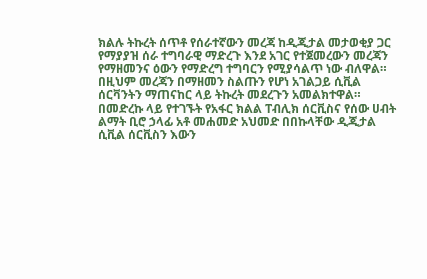ክልሉ ትኩረት ሰጥቶ የሰራተኛውን መረጃ ከዲጂታል መታወቂያ ጋር የማያያዝ ሰራ ተግባራዊ ማድረጉ እንደ አገር የተጀመረውን መረጃን የማዘመንና ዕውን የማድረግ ተግባርን የሚያሳልጥ ነው ብለዋል።
በዚህም መረጃን በማዘመን ስልጡን የሆነ አገልጋይ ሲቪል ሰርቫንትን ማጠናከር ላይ ትኩረት መደረጉን አመልክተዋል።
በመድረኩ ላይ የተገኙት የአፋር ክልል ፐብሊክ ሰርቪስና የሰው ሀብት ልማት ቢሮ ኃላፊ አቶ መሐመድ አህመድ በበኩላቸው ዲጂታል ሲቪል ሰርቪስን እውን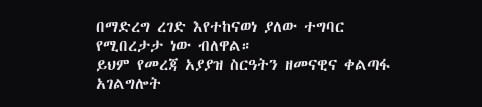በማድረግ ረገድ እየተከናወነ ያለው ተግባር የሚበረታታ ነው ብለዋል።
ይህም የመረጃ አያያዝ ስርዓትን ዘመናዊና ቀልጣፋ አገልግሎት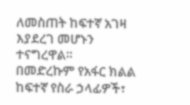ለመስጠት ከፍተኛ አገዛ እያደረገ መሆኑን ተናግረዋል።
በመድረኩም የአፋር ክልል ከፍተኛ የስራ ኃላፊዎች፣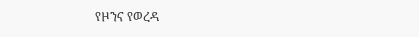የዞንና የወረዳ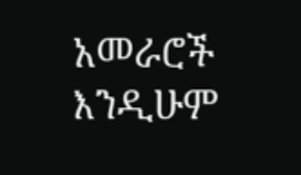አመራሮች እንዲሁም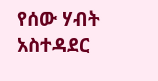የሰው ሃብት አስተዳደር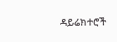ዳይሬክተሮች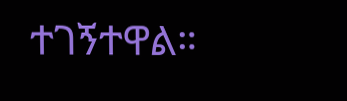ተገኝተዋል።